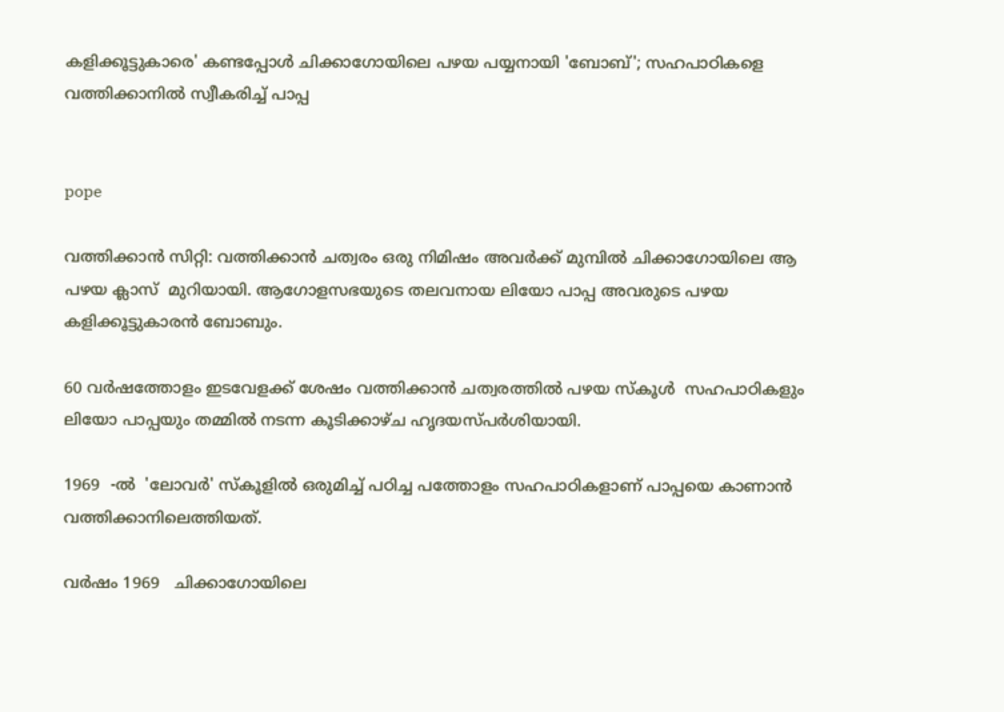കളിക്കൂട്ടുകാരെ' കണ്ടപ്പോള്‍ ചിക്കാഗോയിലെ പഴയ പയ്യനായി 'ബോബ്'; സഹപാഠികളെ വത്തിക്കാനില്‍ സ്വീകരിച്ച് പാപ്പ


pope

വത്തിക്കാന്‍ സിറ്റി: വത്തിക്കാന്‍ ചത്വരം ഒരു നിമിഷം അവര്‍ക്ക് മുമ്പില്‍ ചിക്കാഗോയിലെ ആ പഴയ ക്ലാസ്  മുറിയായി. ആഗോളസഭയുടെ തലവനായ ലിയോ പാപ്പ അവരുടെ പഴയ കളിക്കൂട്ടുകാരന്‍ ബോബും.

60 വര്‍ഷത്തോളം ഇടവേളക്ക് ശേഷം വത്തിക്കാന്‍ ചത്വരത്തില്‍ പഴയ സ്‌കൂള്‍  സഹപാഠികളും ലിയോ പാപ്പയും തമ്മില്‍ നടന്ന കൂടിക്കാഴ്ച ഹൃദയസ്പര്‍ശിയായി.

1969  -ല്‍  'ലോവര്‍' സ്‌കൂളില്‍ ഒരുമിച്ച് പഠിച്ച പത്തോളം സഹപാഠികളാണ് പാപ്പയെ കാണാന്‍ വത്തിക്കാനിലെത്തിയത്.

വര്‍ഷം 1969   ചിക്കാഗോയിലെ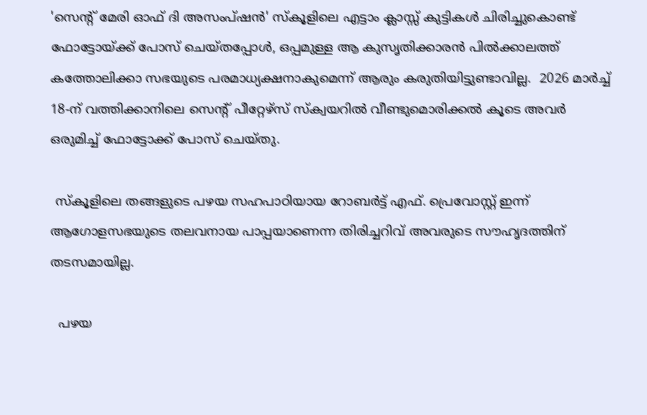'സെന്റ് മേരി ഓഫ് ദി അസംപ്ഷന്‍' സ്‌കൂളിലെ എട്ടാം ക്ലാസ്സ് കുട്ടികള്‍ ചിരിച്ചുകൊണ്ട് ഫോട്ടോയ്ക്ക് പോസ് ചെയ്തപ്പോള്‍, ഒപ്പമുള്ള ആ കുസൃതിക്കാരന്‍ പില്‍ക്കാലത്ത് കത്തോലിക്കാ സഭയുടെ പരമാധ്യക്ഷനാകുമെന്ന് ആരും കരുതിയിട്ടുണ്ടാവില്ല.  2026 മാര്‍ച്ച് 18-ന് വത്തിക്കാനിലെ സെന്റ് പീറ്റേഴ്സ് സ്‌ക്വയറില്‍ വീണ്ടുമൊരിക്കല്‍ കൂടെ അവര്‍ ഒരുമിച്ച് ഫോട്ടോക്ക് പോസ് ചെയ്തു.

 സ്‌കൂളിലെ തങ്ങളുടെ പഴയ സഹപാഠിയായ റോബര്‍ട്ട് എഫ്. പ്രെവോസ്റ്റ് ഇന്ന് ആഗോളസഭയുടെ തലവനായ പാപ്പയാണെന്ന തിരിച്ചറിവ് അവരുടെ സൗഹൃദത്തിന് തടസമായില്ല.

  പഴയ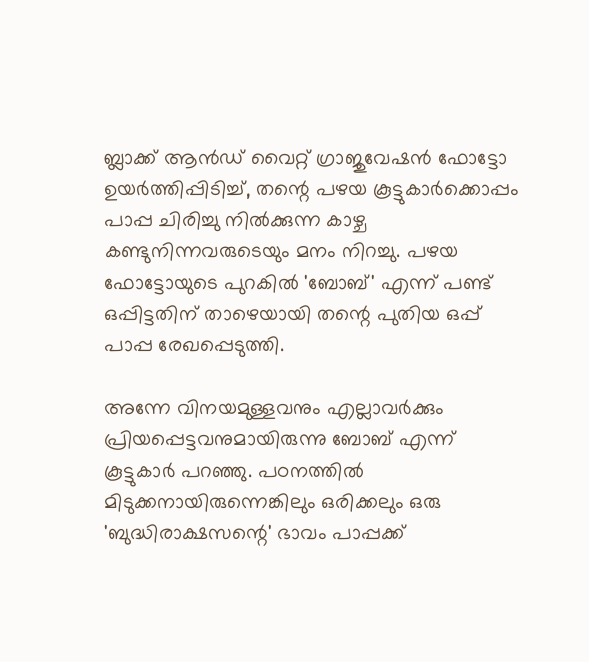ബ്ലാക്ക് ആന്‍ഡ് വൈറ്റ് ഗ്രാജുവേഷന്‍ ഫോട്ടോ ഉയര്‍ത്തിപ്പിടിച്ച്, തന്റെ പഴയ കൂട്ടുകാര്‍ക്കൊപ്പം പാപ്പ ചിരിച്ചു നില്‍ക്കുന്ന കാഴ്ച കണ്ടുനിന്നവരുടെയും മനം നിറച്ചു. പഴയ ഫോട്ടോയുടെ പുറകില്‍ 'ബോബ്' എന്ന് പണ്ട് ഒപ്പിട്ടതിന് താഴെയായി തന്റെ പുതിയ ഒപ്പ് പാപ്പ രേഖപ്പെടുത്തി.

അന്നേ വിനയമുള്ളവനും എല്ലാവര്‍ക്കും പ്രിയപ്പെട്ടവനുമായിരുന്നു ബോബ് എന്ന് കൂട്ടുകാര്‍ പറഞ്ഞു. പഠനത്തില്‍ മിടുക്കനായിരുന്നെങ്കിലും ഒരിക്കലും ഒരു 'ബുദ്ധിരാക്ഷസന്റെ' ഭാവം പാപ്പക്ക്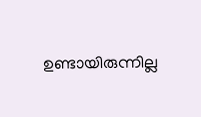ഉണ്ടായിരുന്നില്ല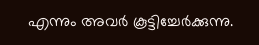എന്നും അവര്‍ കൂട്ടിച്ചേര്‍ക്കുന്നു.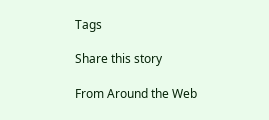Tags

Share this story

From Around the Web